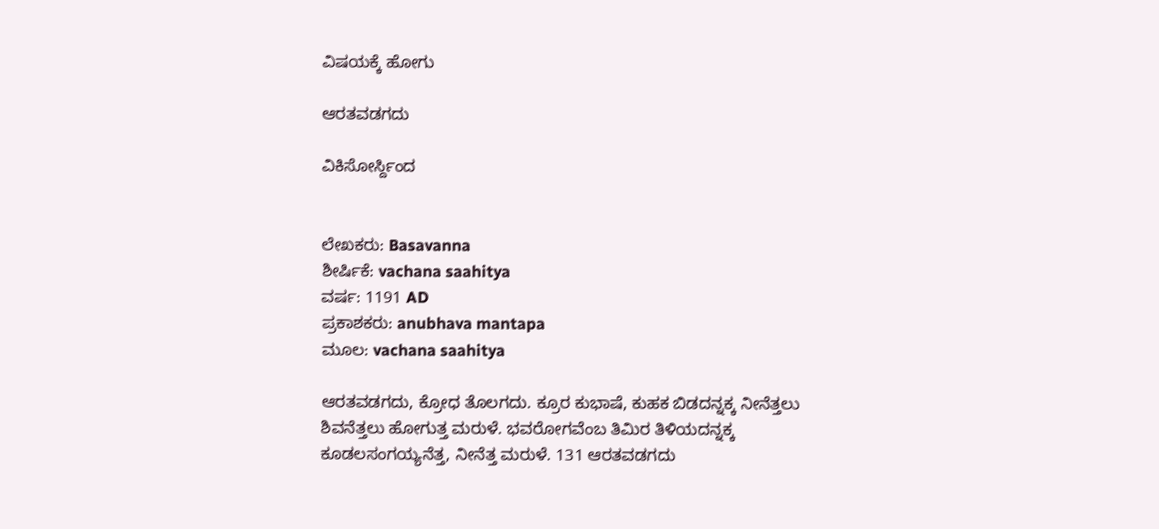ವಿಷಯಕ್ಕೆ ಹೋಗು

ಆರತವಡಗದು

ವಿಕಿಸೋರ್ಸ್ದಿಂದ


ಲೇಖಕರು: Basavanna
ಶೀರ್ಷಿಕೆ: vachana saahitya
ವರ್ಷ: 1191 AD
ಪ್ರಕಾಶಕರು: anubhava mantapa
ಮೂಲ: vachana saahitya

ಆರತವಡಗದು, ಕ್ರೋಧ ತೊಲಗದು. ಕ್ರೂರ ಕುಭಾಷೆ, ಕುಹಕ ಬಿಡದನ್ನಕ್ಕ ನೀನೆತ್ತಲು ಶಿವನೆತ್ತಲು ಹೋಗುತ್ತ ಮರುಳೆ. ಭವರೋಗವೆಂಬ ತಿಮಿರ ತಿಳಿಯದನ್ನಕ್ಕ ಕೂಡಲಸಂಗಯ್ಯನೆತ್ತ, ನೀನೆತ್ತ ಮರುಳೆ. 131 ಆರತವಡಗದು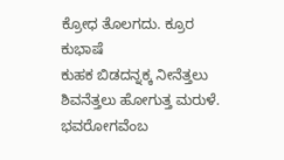ಕ್ರೋಧ ತೊಲಗದು. ಕ್ರೂರ ಕುಭಾಷೆ
ಕುಹಕ ಬಿಡದನ್ನಕ್ಕ ನೀನೆತ್ತಲು ಶಿವನೆತ್ತಲು ಹೋಗುತ್ತ ಮರುಳೆ. ಭವರೋಗವೆಂಬ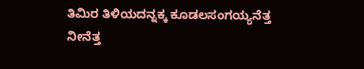ತಿಮಿರ ತಿಳಿಯದನ್ನಕ್ಕ ಕೂಡಲಸಂಗಯ್ಯನೆತ್ತ
ನೀನೆತ್ತ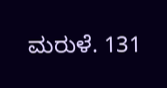ಮರುಳೆ. 131